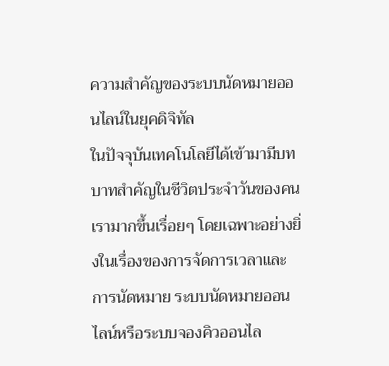ความสำคัญของระบบนัดหมายออนไลน์ในยุคดิจิทัล
ในปัจจุบันเทคโนโลยีได้เข้ามามีบทบาทสำคัญในชีวิตประจำวันของคนเรามากขึ้นเรื่อยๆ โดยเฉพาะอย่างยิ่งในเรื่องของการจัดการเวลาและการนัดหมาย ระบบนัดหมายออนไลน์หรือระบบจองคิวออนไล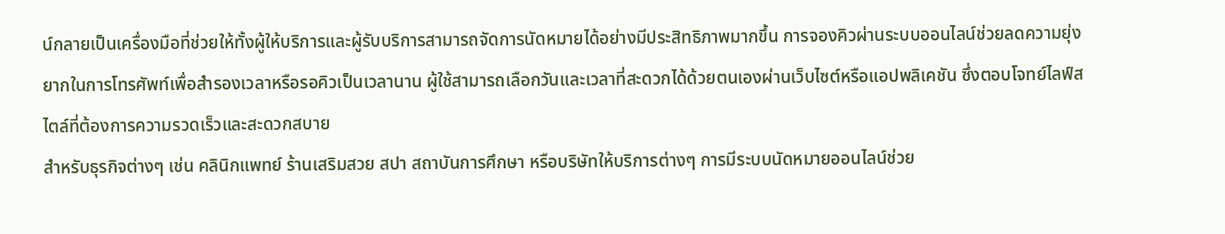น์กลายเป็นเครื่องมือที่ช่วยให้ทั้งผู้ให้บริการและผู้รับบริการสามารถจัดการนัดหมายได้อย่างมีประสิทธิภาพมากขึ้น การจองคิวผ่านระบบออนไลน์ช่วยลดความยุ่งยากในการโทรศัพท์เพื่อสำรองเวลาหรือรอคิวเป็นเวลานาน ผู้ใช้สามารถเลือกวันและเวลาที่สะดวกได้ด้วยตนเองผ่านเว็บไซต์หรือแอปพลิเคชัน ซึ่งตอบโจทย์ไลฟ์สไตล์ที่ต้องการความรวดเร็วและสะดวกสบาย
สำหรับธุรกิจต่างๆ เช่น คลินิกแพทย์ ร้านเสริมสวย สปา สถาบันการศึกษา หรือบริษัทให้บริการต่างๆ การมีระบบนัดหมายออนไลน์ช่วย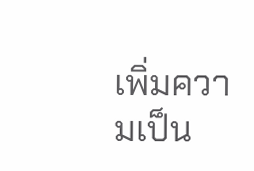เพิ่มความเป็น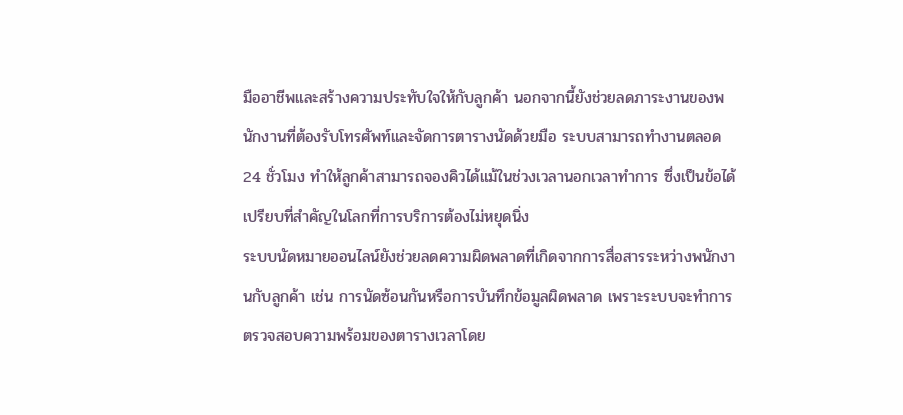มืออาชีพและสร้างความประทับใจให้กับลูกค้า นอกจากนี้ยังช่วยลดภาระงานของพนักงานที่ต้องรับโทรศัพท์และจัดการตารางนัดด้วยมือ ระบบสามารถทำงานตลอด 24 ชั่วโมง ทำให้ลูกค้าสามารถจองคิวได้แม้ในช่วงเวลานอกเวลาทำการ ซึ่งเป็นข้อได้เปรียบที่สำคัญในโลกที่การบริการต้องไม่หยุดนิ่ง
ระบบนัดหมายออนไลน์ยังช่วยลดความผิดพลาดที่เกิดจากการสื่อสารระหว่างพนักงานกับลูกค้า เช่น การนัดซ้อนกันหรือการบันทึกข้อมูลผิดพลาด เพราะระบบจะทำการตรวจสอบความพร้อมของตารางเวลาโดย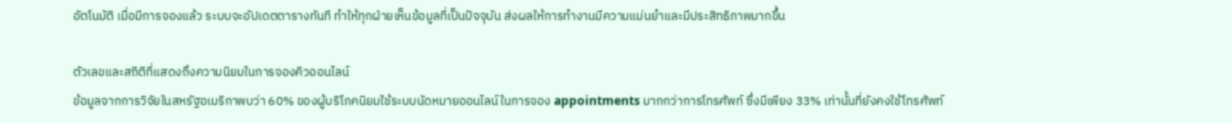อัตโนมัติ เมื่อมีการจองแล้ว ระบบจะอัปเดตตารางทันที ทำให้ทุกฝ่ายเห็นข้อมูลที่เป็นปัจจุบัน ส่งผลให้การทำงานมีความแม่นยำและมีประสิทธิภาพมากขึ้น

ตัวเลขและสถิติที่แสดงถึงความนิยมในการจองคิวออนไลน์
ข้อมูลจากการวิจัยในสหรัฐอเมริกาพบว่า 60% ของผู้บริโภคนิยมใช้ระบบนัดหมายออนไลน์ในการจอง appointments มากกว่าการโทรศัพท์ ซึ่งมีเพียง 33% เท่านั้นที่ยังคงใช้โทรศัพท์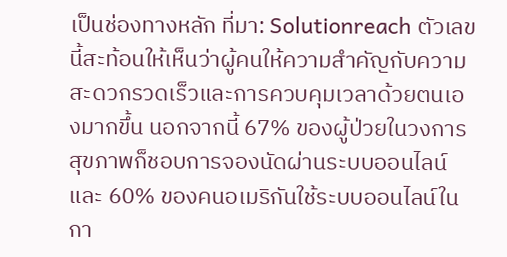เป็นช่องทางหลัก ที่มา: Solutionreach ตัวเลขนี้สะท้อนให้เห็นว่าผู้คนให้ความสำคัญกับความสะดวกรวดเร็วและการควบคุมเวลาด้วยตนเองมากขึ้น นอกจากนี้ 67% ของผู้ป่วยในวงการสุขภาพก็ชอบการจองนัดผ่านระบบออนไลน์ และ 60% ของคนอเมริกันใช้ระบบออนไลน์ในกา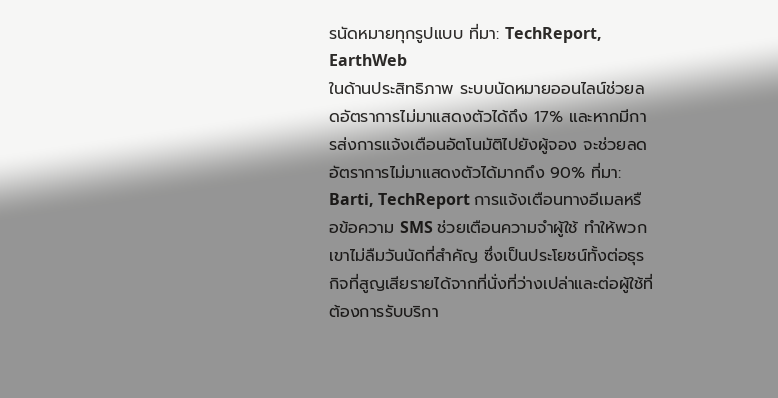รนัดหมายทุกรูปแบบ ที่มา: TechReport, EarthWeb
ในด้านประสิทธิภาพ ระบบนัดหมายออนไลน์ช่วยลดอัตราการไม่มาแสดงตัวได้ถึง 17% และหากมีการส่งการแจ้งเตือนอัตโนมัติไปยังผู้จอง จะช่วยลดอัตราการไม่มาแสดงตัวได้มากถึง 90% ที่มา: Barti, TechReport การแจ้งเตือนทางอีเมลหรือข้อความ SMS ช่วยเตือนความจำผู้ใช้ ทำให้พวกเขาไม่ลืมวันนัดที่สำคัญ ซึ่งเป็นประโยชน์ทั้งต่อธุรกิจที่สูญเสียรายได้จากที่นั่งที่ว่างเปล่าและต่อผู้ใช้ที่ต้องการรับบริกา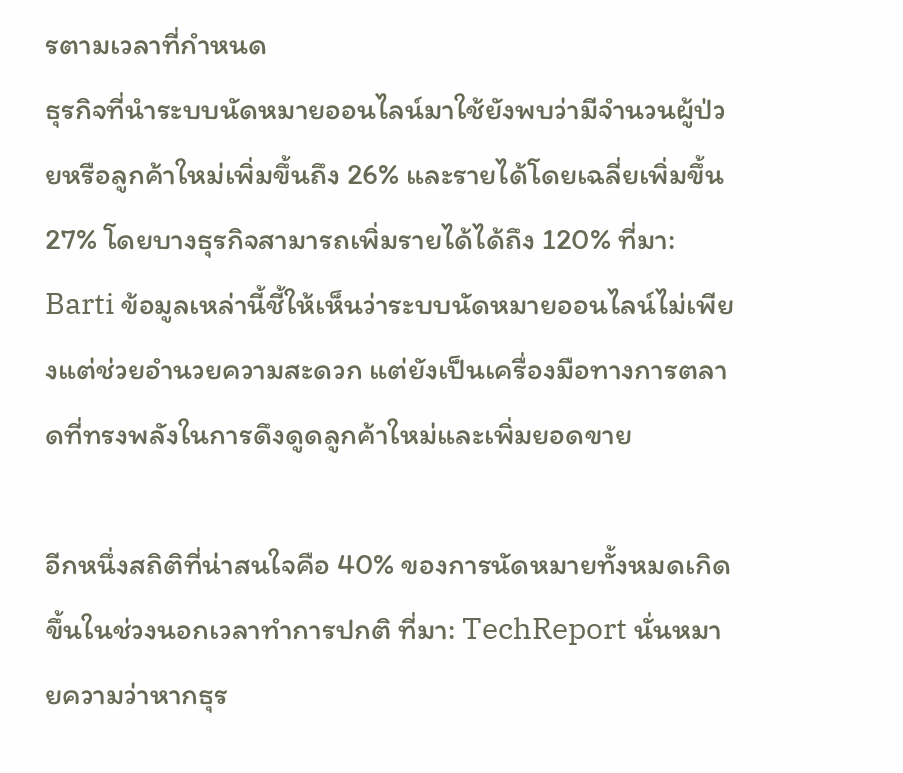รตามเวลาที่กำหนด
ธุรกิจที่นำระบบนัดหมายออนไลน์มาใช้ยังพบว่ามีจำนวนผู้ป่วยหรือลูกค้าใหม่เพิ่มขึ้นถึง 26% และรายได้โดยเฉลี่ยเพิ่มขึ้น 27% โดยบางธุรกิจสามารถเพิ่มรายได้ได้ถึง 120% ที่มา: Barti ข้อมูลเหล่านี้ชี้ให้เห็นว่าระบบนัดหมายออนไลน์ไม่เพียงแต่ช่วยอำนวยความสะดวก แต่ยังเป็นเครื่องมือทางการตลาดที่ทรงพลังในการดึงดูดลูกค้าใหม่และเพิ่มยอดขาย

อีกหนึ่งสถิติที่น่าสนใจคือ 40% ของการนัดหมายทั้งหมดเกิดขึ้นในช่วงนอกเวลาทำการปกติ ที่มา: TechReport นั่นหมายความว่าหากธุร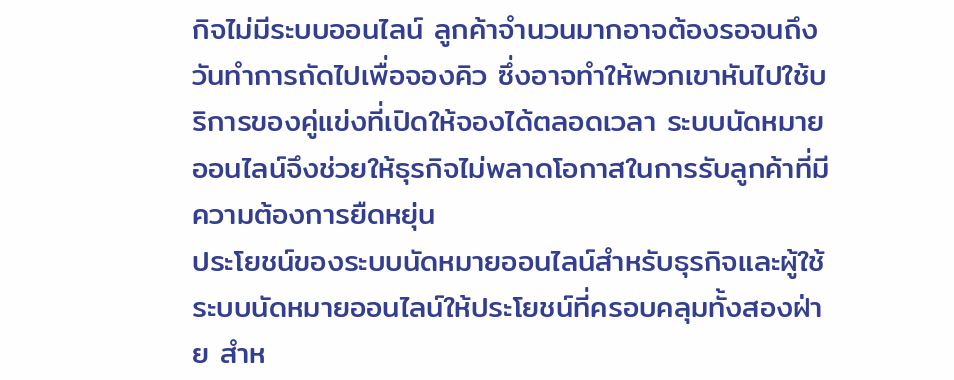กิจไม่มีระบบออนไลน์ ลูกค้าจำนวนมากอาจต้องรอจนถึงวันทำการถัดไปเพื่อจองคิว ซึ่งอาจทำให้พวกเขาหันไปใช้บริการของคู่แข่งที่เปิดให้จองได้ตลอดเวลา ระบบนัดหมายออนไลน์จึงช่วยให้ธุรกิจไม่พลาดโอกาสในการรับลูกค้าที่มีความต้องการยืดหยุ่น
ประโยชน์ของระบบนัดหมายออนไลน์สำหรับธุรกิจและผู้ใช้
ระบบนัดหมายออนไลน์ให้ประโยชน์ที่ครอบคลุมทั้งสองฝ่าย สำห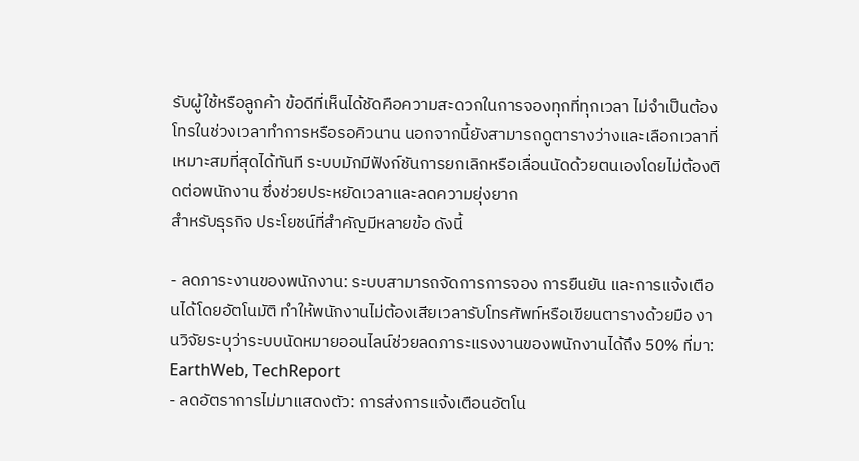รับผู้ใช้หรือลูกค้า ข้อดีที่เห็นได้ชัดคือความสะดวกในการจองทุกที่ทุกเวลา ไม่จำเป็นต้องโทรในช่วงเวลาทำการหรือรอคิวนาน นอกจากนี้ยังสามารถดูตารางว่างและเลือกเวลาที่เหมาะสมที่สุดได้ทันที ระบบมักมีฟังก์ชันการยกเลิกหรือเลื่อนนัดด้วยตนเองโดยไม่ต้องติดต่อพนักงาน ซึ่งช่วยประหยัดเวลาและลดความยุ่งยาก
สำหรับธุรกิจ ประโยชน์ที่สำคัญมีหลายข้อ ดังนี้

- ลดภาระงานของพนักงาน: ระบบสามารถจัดการการจอง การยืนยัน และการแจ้งเตือนได้โดยอัตโนมัติ ทำให้พนักงานไม่ต้องเสียเวลารับโทรศัพท์หรือเขียนตารางด้วยมือ งานวิจัยระบุว่าระบบนัดหมายออนไลน์ช่วยลดภาระแรงงานของพนักงานได้ถึง 50% ที่มา: EarthWeb, TechReport
- ลดอัตราการไม่มาแสดงตัว: การส่งการแจ้งเตือนอัตโน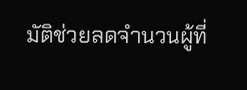มัติช่วยลดจำนวนผู้ที่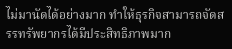ไม่มานัดได้อย่างมาก ทำให้ธุรกิจสามารถจัดสรรทรัพยากรได้มีประสิทธิภาพมาก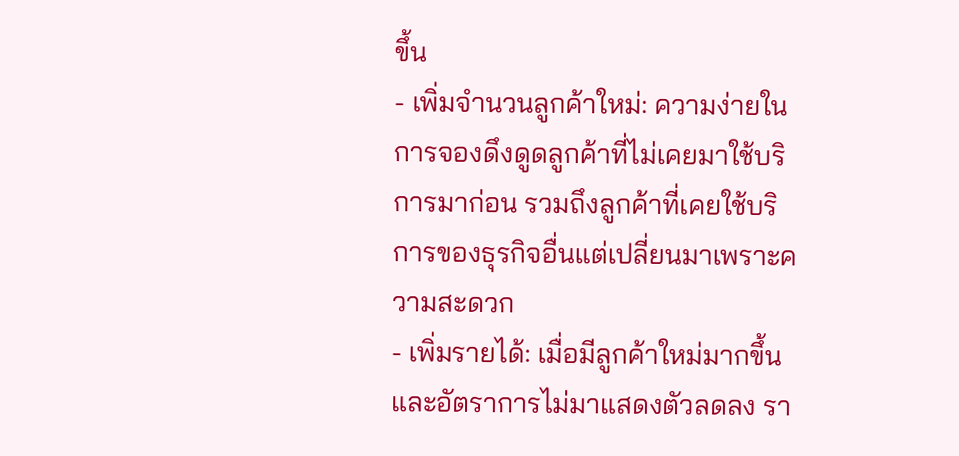ขึ้น
- เพิ่มจำนวนลูกค้าใหม่: ความง่ายในการจองดึงดูดลูกค้าที่ไม่เคยมาใช้บริการมาก่อน รวมถึงลูกค้าที่เคยใช้บริการของธุรกิจอื่นแต่เปลี่ยนมาเพราะความสะดวก
- เพิ่มรายได้: เมื่อมีลูกค้าใหม่มากขึ้นและอัตราการไม่มาแสดงตัวลดลง รา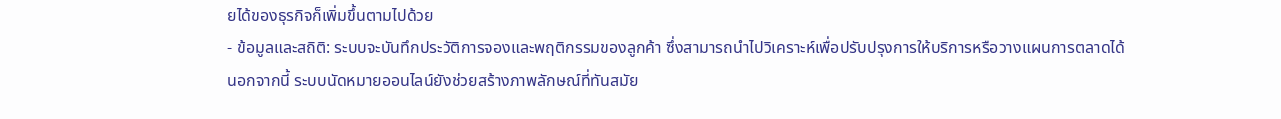ยได้ของธุรกิจก็เพิ่มขึ้นตามไปด้วย
- ข้อมูลและสถิติ: ระบบจะบันทึกประวัติการจองและพฤติกรรมของลูกค้า ซึ่งสามารถนำไปวิเคราะห์เพื่อปรับปรุงการให้บริการหรือวางแผนการตลาดได้
นอกจากนี้ ระบบนัดหมายออนไลน์ยังช่วยสร้างภาพลักษณ์ที่ทันสมัย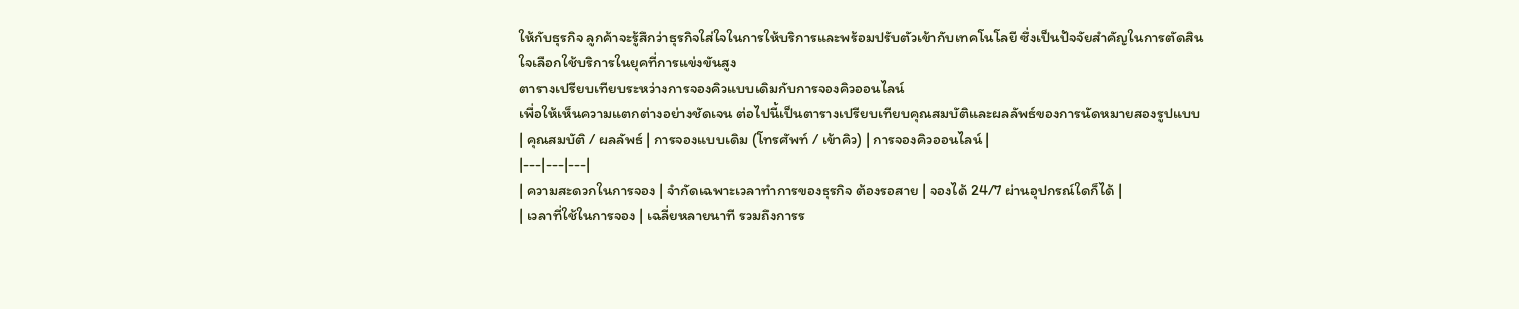ให้กับธุรกิจ ลูกค้าจะรู้สึกว่าธุรกิจใส่ใจในการให้บริการและพร้อมปรับตัวเข้ากับเทคโนโลยี ซึ่งเป็นปัจจัยสำคัญในการตัดสินใจเลือกใช้บริการในยุคที่การแข่งขันสูง
ตารางเปรียบเทียบระหว่างการจองคิวแบบเดิมกับการจองคิวออนไลน์
เพื่อให้เห็นความแตกต่างอย่างชัดเจน ต่อไปนี้เป็นตารางเปรียบเทียบคุณสมบัติและผลลัพธ์ของการนัดหมายสองรูปแบบ
| คุณสมบัติ / ผลลัพธ์ | การจองแบบเดิม (โทรศัพท์ / เข้าคิว) | การจองคิวออนไลน์ |
|---|---|---|
| ความสะดวกในการจอง | จำกัดเฉพาะเวลาทำการของธุรกิจ ต้องรอสาย | จองได้ 24/7 ผ่านอุปกรณ์ใดก็ได้ |
| เวลาที่ใช้ในการจอง | เฉลี่ยหลายนาที รวมถึงการร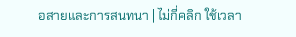อสายและการสนทนา | ไม่กี่คลิก ใช้เวลา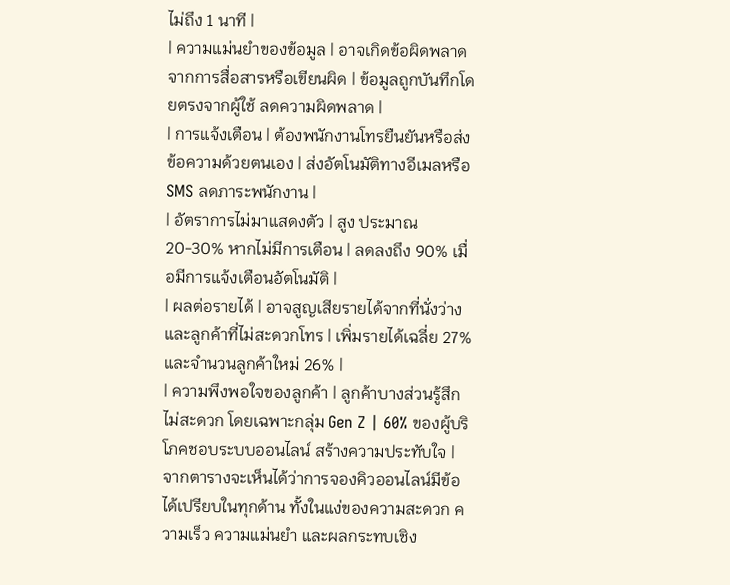ไม่ถึง 1 นาที |
| ความแม่นยำของข้อมูล | อาจเกิดข้อผิดพลาดจากการสื่อสารหรือเขียนผิด | ข้อมูลถูกบันทึกโดยตรงจากผู้ใช้ ลดความผิดพลาด |
| การแจ้งเตือน | ต้องพนักงานโทรยืนยันหรือส่งข้อความด้วยตนเอง | ส่งอัตโนมัติทางอีเมลหรือ SMS ลดภาระพนักงาน |
| อัตราการไม่มาแสดงตัว | สูง ประมาณ 20-30% หากไม่มีการเตือน | ลดลงถึง 90% เมื่อมีการแจ้งเตือนอัตโนมัติ |
| ผลต่อรายได้ | อาจสูญเสียรายได้จากที่นั่งว่างและลูกค้าที่ไม่สะดวกโทร | เพิ่มรายได้เฉลี่ย 27% และจำนวนลูกค้าใหม่ 26% |
| ความพึงพอใจของลูกค้า | ลูกค้าบางส่วนรู้สึกไม่สะดวก โดยเฉพาะกลุ่ม Gen Z | 60% ของผู้บริโภคชอบระบบออนไลน์ สร้างความประทับใจ |
จากตารางจะเห็นได้ว่าการจองคิวออนไลน์มีข้อได้เปรียบในทุกด้าน ทั้งในแง่ของความสะดวก ความเร็ว ความแม่นยำ และผลกระทบเชิง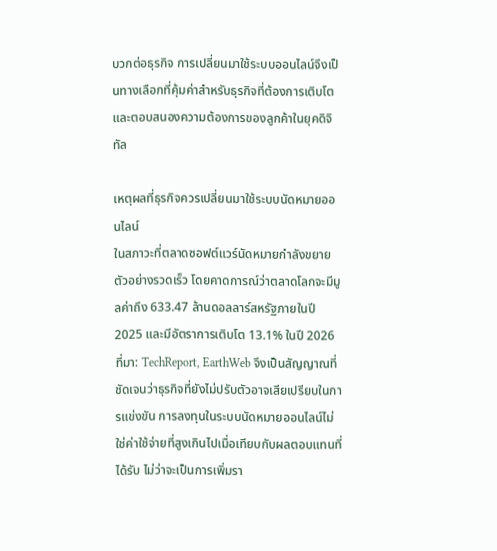บวกต่อธุรกิจ การเปลี่ยนมาใช้ระบบออนไลน์จึงเป็นทางเลือกที่คุ้มค่าสำหรับธุรกิจที่ต้องการเติบโตและตอบสนองความต้องการของลูกค้าในยุคดิจิทัล

เหตุผลที่ธุรกิจควรเปลี่ยนมาใช้ระบบนัดหมายออนไลน์
ในสภาวะที่ตลาดซอฟต์แวร์นัดหมายกำลังขยายตัวอย่างรวดเร็ว โดยคาดการณ์ว่าตลาดโลกจะมีมูลค่าถึง 633.47 ล้านดอลลาร์สหรัฐภายในปี 2025 และมีอัตราการเติบโต 13.1% ในปี 2026 ที่มา: TechReport, EarthWeb จึงเป็นสัญญาณที่ชัดเจนว่าธุรกิจที่ยังไม่ปรับตัวอาจเสียเปรียบในการแข่งขัน การลงทุนในระบบนัดหมายออนไลน์ไม่ใช่ค่าใช้จ่ายที่สูงเกินไปเมื่อเทียบกับผลตอบแทนที่ได้รับ ไม่ว่าจะเป็นการเพิ่มรา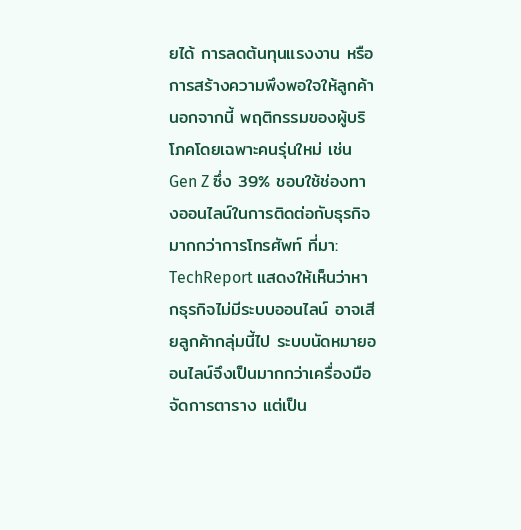ยได้ การลดต้นทุนแรงงาน หรือการสร้างความพึงพอใจให้ลูกค้า
นอกจากนี้ พฤติกรรมของผู้บริโภคโดยเฉพาะคนรุ่นใหม่ เช่น Gen Z ซึ่ง 39% ชอบใช้ช่องทางออนไลน์ในการติดต่อกับธุรกิจมากกว่าการโทรศัพท์ ที่มา: TechReport แสดงให้เห็นว่าหากธุรกิจไม่มีระบบออนไลน์ อาจเสียลูกค้ากลุ่มนี้ไป ระบบนัดหมายออนไลน์จึงเป็นมากกว่าเครื่องมือจัดการตาราง แต่เป็น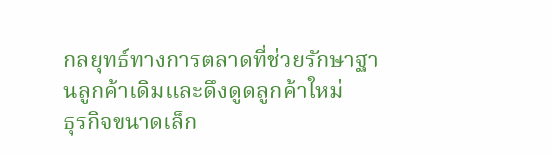กลยุทธ์ทางการตลาดที่ช่วยรักษาฐานลูกค้าเดิมและดึงดูดลูกค้าใหม่
ธุรกิจขนาดเล็ก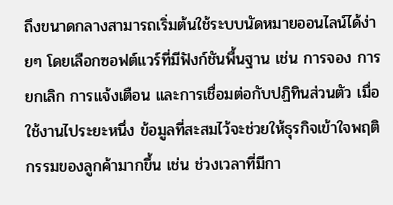ถึงขนาดกลางสามารถเริ่มต้นใช้ระบบนัดหมายออนไลน์ได้ง่ายๆ โดยเลือกซอฟต์แวร์ที่มีฟังก์ชันพื้นฐาน เช่น การจอง การยกเลิก การแจ้งเตือน และการเชื่อมต่อกับปฏิทินส่วนตัว เมื่อใช้งานไประยะหนึ่ง ข้อมูลที่สะสมไว้จะช่วยให้ธุรกิจเข้าใจพฤติกรรมของลูกค้ามากขึ้น เช่น ช่วงเวลาที่มีกา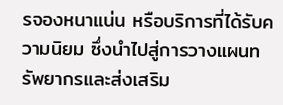รจองหนาแน่น หรือบริการที่ได้รับความนิยม ซึ่งนำไปสู่การวางแผนทรัพยากรและส่งเสริม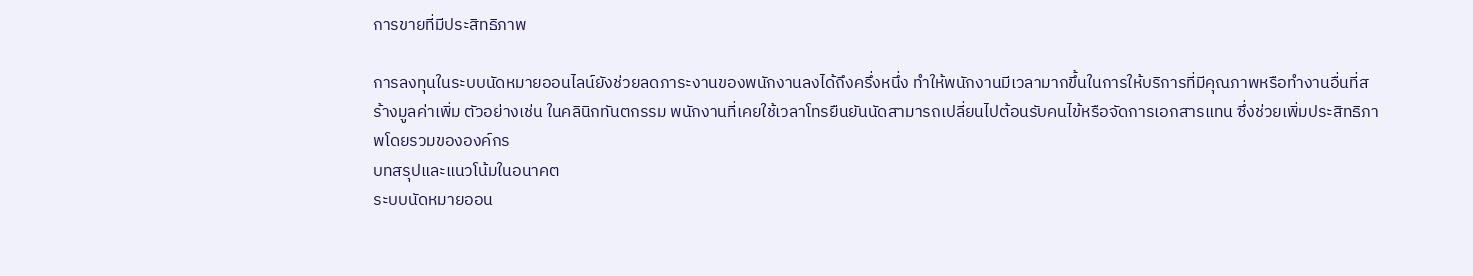การขายที่มีประสิทธิภาพ

การลงทุนในระบบนัดหมายออนไลน์ยังช่วยลดภาระงานของพนักงานลงได้ถึงครึ่งหนึ่ง ทำให้พนักงานมีเวลามากขึ้นในการให้บริการที่มีคุณภาพหรือทำงานอื่นที่สร้างมูลค่าเพิ่ม ตัวอย่างเช่น ในคลินิกทันตกรรม พนักงานที่เคยใช้เวลาโทรยืนยันนัดสามารถเปลี่ยนไปต้อนรับคนไข้หรือจัดการเอกสารแทน ซึ่งช่วยเพิ่มประสิทธิภาพโดยรวมขององค์กร
บทสรุปและแนวโน้มในอนาคต
ระบบนัดหมายออน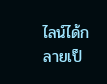ไลน์ได้กลายเป็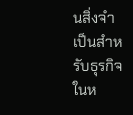นสิ่งจำเป็นสำหรับธุรกิจในห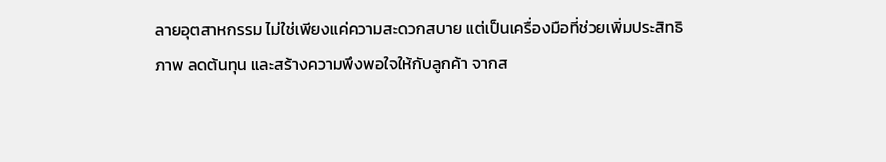ลายอุตสาหกรรม ไม่ใช่เพียงแค่ความสะดวกสบาย แต่เป็นเครื่องมือที่ช่วยเพิ่มประสิทธิภาพ ลดต้นทุน และสร้างความพึงพอใจให้กับลูกค้า จากส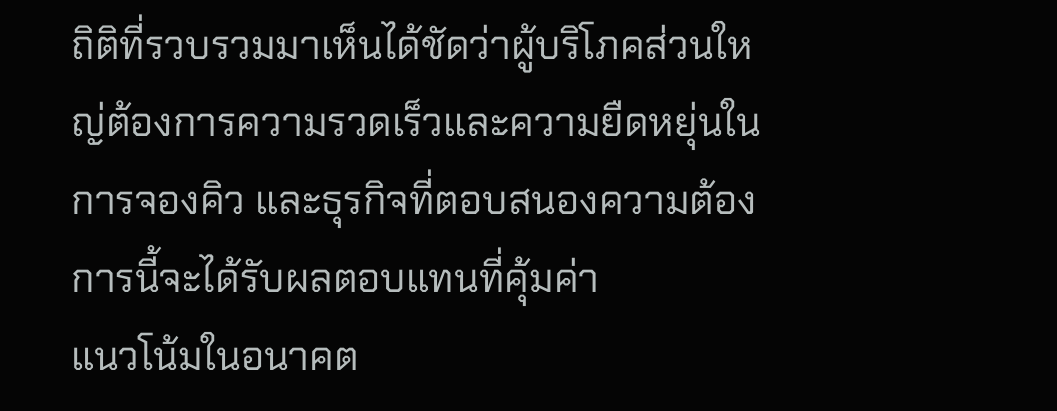ถิติที่รวบรวมมาเห็นได้ชัดว่าผู้บริโภคส่วนใหญ่ต้องการความรวดเร็วและความยืดหยุ่นในการจองคิว และธุรกิจที่ตอบสนองความต้องการนี้จะได้รับผลตอบแทนที่คุ้มค่า
แนวโน้มในอนาคต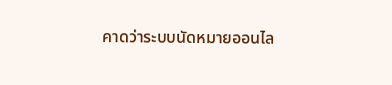คาดว่าระบบนัดหมายออนไล